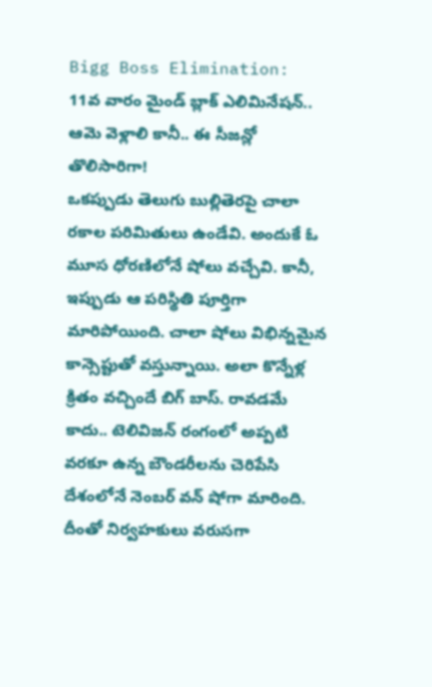Bigg Boss Elimination: 11వ వారం మైండ్ బ్లాక్ ఎలిమినేషన్.. ఆమె వెళ్లాలి కానీ.. ఈ సీజన్లో తొలిసారిగా!
ఒకప్పుడు తెలుగు బుల్లితెరపై చాలా రకాల పరిమితులు ఉండేవి. అందుకే ఓ మూస ధోరణిలోనే షోలు వచ్చేవి. కానీ, ఇప్పుడు ఆ పరిస్థితి పూర్తిగా మారిపోయింది. చాలా షోలు విభిన్నమైన కాన్సెప్టుతో వస్తున్నాయి. అలా కొన్నేళ్ల క్రితం వచ్చిందే బిగ్ బాస్. రావడమే కాదు.. టెలివిజన్ రంగంలో అప్పటి వరకూ ఉన్న బౌండరీలను చెరిపేసి దేశంలోనే నెంబర్ వన్ షోగా మారింది. దీంతో నిర్వహకులు వరుసగా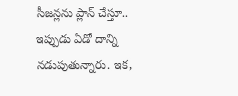సీజన్లను ప్లాన్ చేస్తూ.. ఇప్పుడు ఏడో దాన్ని నడుపుతున్నారు. ఇక,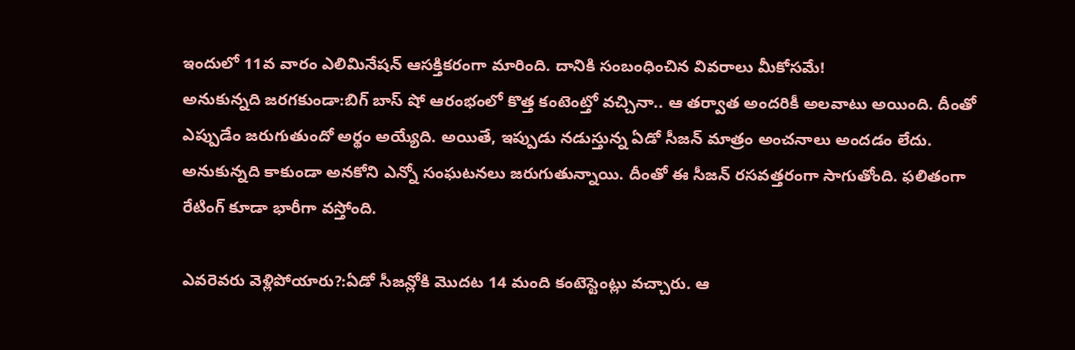ఇందులో 11వ వారం ఎలిమినేషన్ ఆసక్తికరంగా మారింది. దానికి సంబంధించిన వివరాలు మీకోసమే!
అనుకున్నది జరగకుండా:బిగ్ బాస్ షో ఆరంభంలో కొత్త కంటెంట్తో వచ్చినా.. ఆ తర్వాత అందరికీ అలవాటు అయింది. దీంతో ఎప్పుడేం జరుగుతుందో అర్థం అయ్యేది. అయితే, ఇప్పుడు నడుస్తున్న ఏడో సీజన్ మాత్రం అంచనాలు అందడం లేదు. అనుకున్నది కాకుండా అనకోని ఎన్నో సంఘటనలు జరుగుతున్నాయి. దీంతో ఈ సీజన్ రసవత్తరంగా సాగుతోంది. ఫలితంగా రేటింగ్ కూడా భారీగా వస్తోంది.

ఎవరెవరు వెళ్లిపోయారు?:ఏడో సీజన్లోకి మొదట 14 మంది కంటెస్టెంట్లు వచ్చారు. ఆ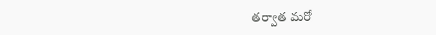తర్వాత మరో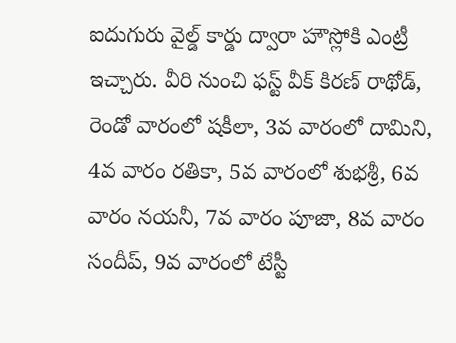ఐదుగురు వైల్డ్ కార్డు ద్వారా హౌస్లోకి ఎంట్రీ ఇచ్చారు. వీరి నుంచి ఫస్ట్ వీక్ కిరణ్ రాథోడ్, రెండో వారంలో షకీలా, 3వ వారంలో దామిని, 4వ వారం రతికా, 5వ వారంలో శుభశ్రీ, 6వ వారం నయనీ, 7వ వారం పూజా, 8వ వారం సందీప్, 9వ వారంలో టేస్టీ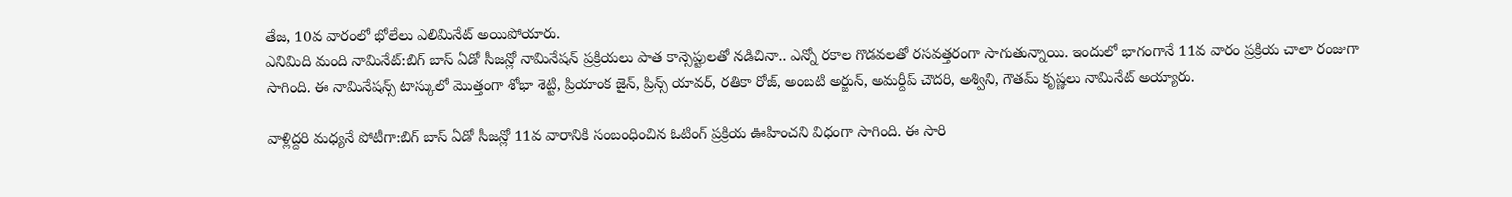తేజ, 10వ వారంలో భోలేలు ఎలిమినేట్ అయిపోయారు.
ఎనిమిది మంది నామినేట్:బిగ్ బాస్ ఏడో సీజన్లో నామినేషన్ ప్రక్రియలు పాత కాన్సెప్టులతో నడిచినా.. ఎన్నో రకాల గొడవలతో రసవత్తరంగా సాగుతున్నాయి. ఇందులో భాగంగానే 11వ వారం ప్రక్రియ చాలా రంజుగా సాగింది. ఈ నామినేషన్స్ టాస్కులో మొత్తంగా శోభా శెట్టి, ప్రియాంక జైన్, ప్రిన్స్ యావర్, రతికా రోజ్, అంబటి అర్జున్, అమర్దీప్ చౌదరి, అశ్విని, గౌతమ్ కృష్ణలు నామినేట్ అయ్యారు.

వాళ్లిద్దరి మధ్యనే పోటీగా:బిగ్ బాస్ ఏడో సీజన్లో 11వ వారానికి సంబంధించిన ఓటింగ్ ప్రక్రియ ఊహించని విధంగా సాగింది. ఈ సారి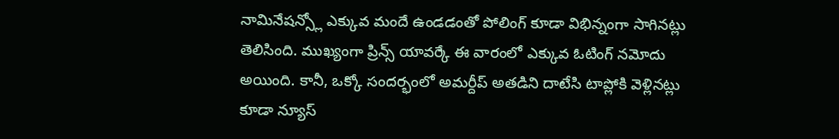నామినేషన్స్లో ఎక్కువ మందే ఉండడంతో పోలింగ్ కూడా విభిన్నంగా సాగినట్లు తెలిసింది. ముఖ్యంగా ప్రిన్స్ యావర్కే ఈ వారంలో ఎక్కువ ఓటింగ్ నమోదు అయింది. కానీ, ఒక్కో సందర్భంలో అమర్దీప్ అతడిని దాటేసి టాప్లోకి వెళ్లినట్లు కూడా న్యూస్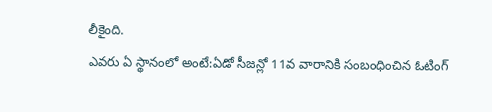లీకైంది.
ఎవరు ఏ స్థానంలో అంటే:ఏడో సీజన్లో 11వ వారానికి సంబంధించిన ఓటింగ్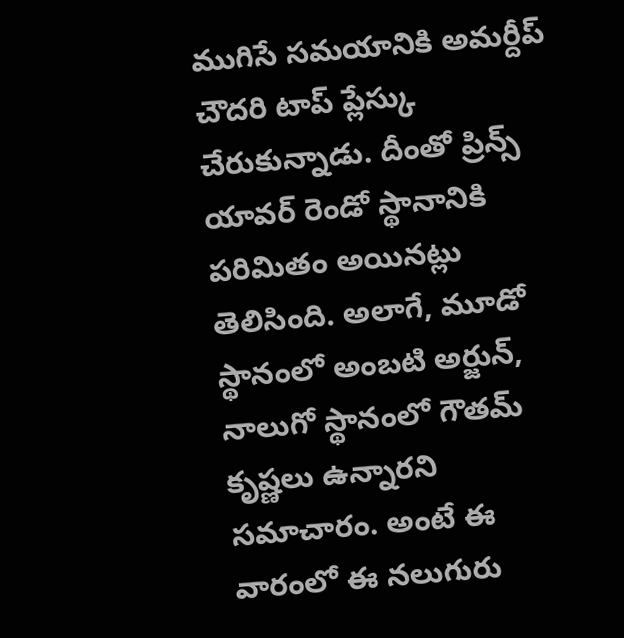ముగిసే సమయానికి అమర్దీప్ చౌదరి టాప్ ప్లేస్కు చేరుకున్నాడు. దీంతో ప్రిన్స్ యావర్ రెండో స్థానానికి పరిమితం అయినట్లు తెలిసింది. అలాగే, మూడో స్థానంలో అంబటి అర్జున్, నాలుగో స్థానంలో గౌతమ్ కృష్ణలు ఉన్నారని సమాచారం. అంటే ఈ వారంలో ఈ నలుగురు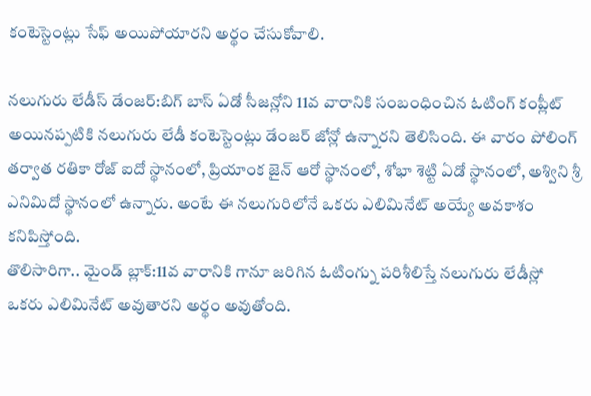కంటెస్టెంట్లు సేఫ్ అయిపోయారని అర్థం చేసుకోవాలి.

నలుగురు లేడీస్ డేంజర్:బిగ్ బాస్ ఏడో సీజన్లోని 11వ వారానికి సంబంధించిన ఓటింగ్ కంప్లీట్ అయినప్పటికి నలుగురు లేడీ కంటెస్టెంట్లు డేంజర్ జోన్లో ఉన్నారని తెలిసింది. ఈ వారం పోలింగ్ తర్వాత రతికా రోజ్ ఐదో స్థానంలో, ప్రియాంక జైన్ ఆరో స్థానంలో, శోభా శెట్టి ఏడో స్థానంలో, అశ్విని శ్రీ ఎనిమిదో స్థానంలో ఉన్నారు. అంటే ఈ నలుగురిలోనే ఒకరు ఎలిమినేట్ అయ్యే అవకాశం కనిపిస్తోంది.
తొలిసారిగా.. మైండ్ బ్లాక్:11వ వారానికి గానూ జరిగిన ఓటింగ్ను పరిశీలిస్తే నలుగురు లేడీస్లో ఒకరు ఎలిమినేట్ అవుతారని అర్థం అవుతోంది.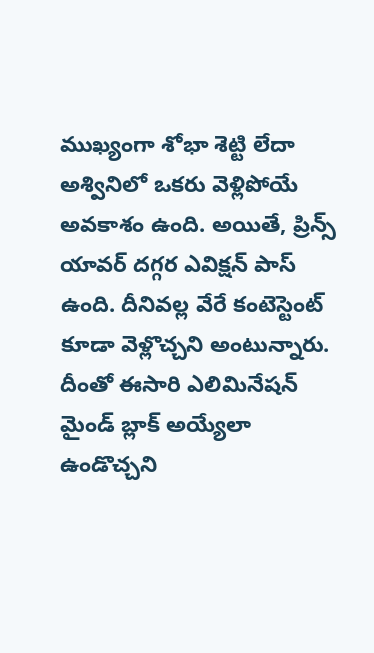ముఖ్యంగా శోభా శెట్టి లేదా అశ్వినిలో ఒకరు వెళ్లిపోయే అవకాశం ఉంది. అయితే, ప్రిన్స్ యావర్ దగ్గర ఎవిక్షన్ పాస్ ఉంది. దీనివల్ల వేరే కంటెస్టెంట్ కూడా వెళ్లొచ్చని అంటున్నారు. దీంతో ఈసారి ఎలిమినేషన్ మైండ్ బ్లాక్ అయ్యేలా ఉండొచ్చని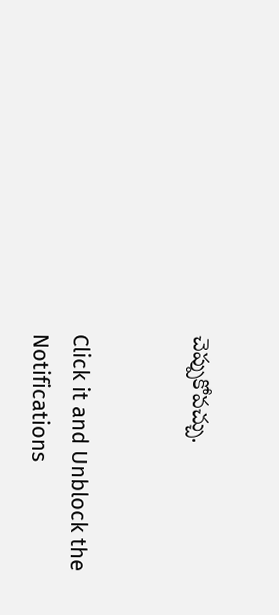చెప్పుకోవచ్చు.


Click it and Unblock the Notifications